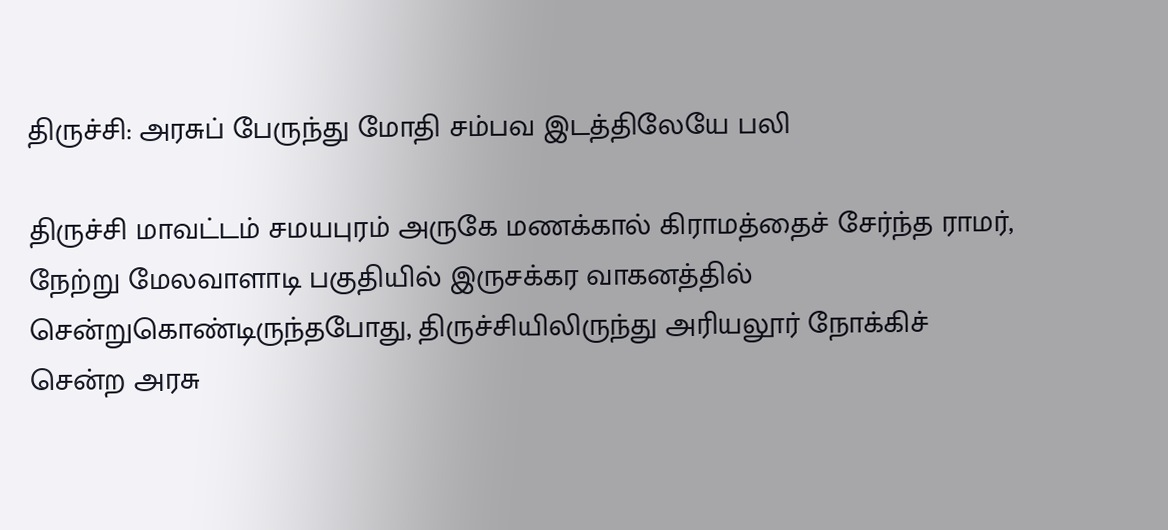திருச்சி: அரசுப் பேருந்து மோதி சம்பவ இடத்திலேயே பலி

திருச்சி மாவட்டம் சமயபுரம் அருகே மணக்கால் கிராமத்தைச் சேர்ந்த ராமர், நேற்று மேலவாளாடி பகுதியில் இருசக்கர வாகனத்தில் சென்றுகொண்டிருந்தபோது, திருச்சியிலிருந்து அரியலூர் நோக்கிச் சென்ற அரசு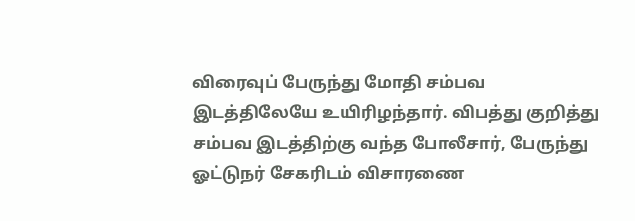விரைவுப் பேருந்து மோதி சம்பவ இடத்திலேயே உயிரிழந்தார். விபத்து குறித்து சம்பவ இடத்திற்கு வந்த போலீசார், பேருந்து ஓட்டுநர் சேகரிடம் விசாரணை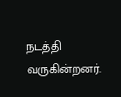நடத்தி வருகின்றனர்.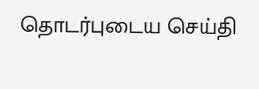தொடர்புடைய செய்தி